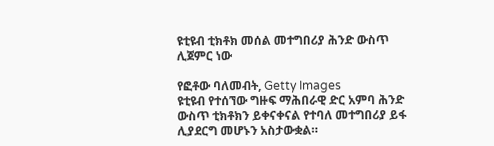ዩቲዩብ ቲክቶክ መሰል መተግበሪያ ሕንድ ውስጥ ሊጀምር ነው

የፎቶው ባለመብት, Getty Images
ዩቲዩብ የተሰኘው ግዙፍ ማሕበራዊ ድር አምባ ሕንድ ውስጥ ቲክቶክን ይቀናቀናል የተባለ መተግበሪያ ይፋ ሊያደርግ መሆኑን አስታውቋል።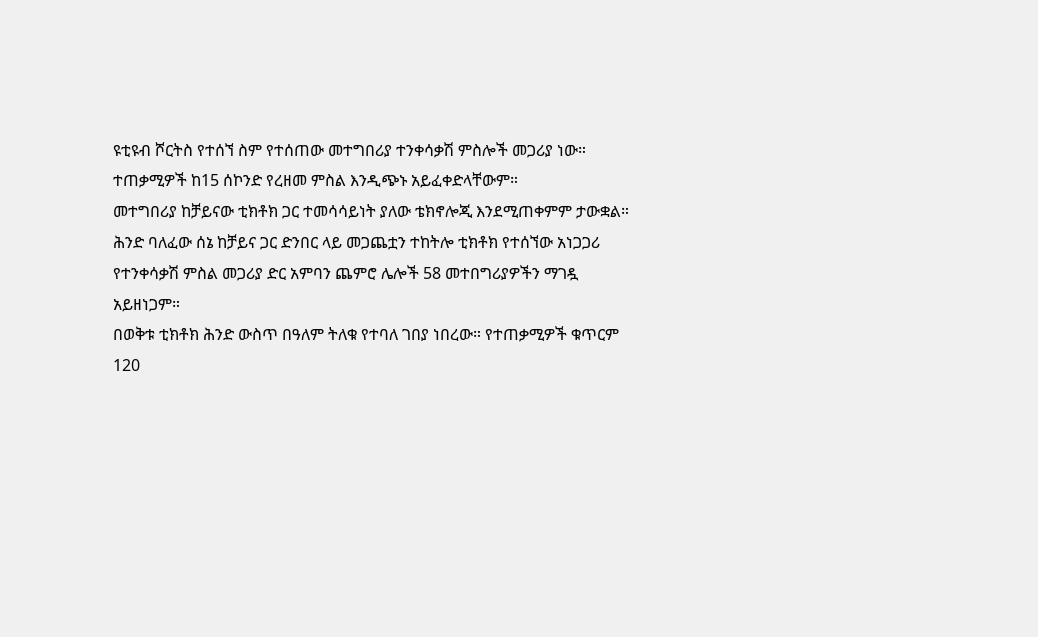ዩቲዩብ ሾርትስ የተሰኘ ስም የተሰጠው መተግበሪያ ተንቀሳቃሽ ምስሎች መጋሪያ ነው።
ተጠቃሚዎች ከ15 ሰኮንድ የረዘመ ምስል እንዲጭኑ አይፈቀድላቸውም።
መተግበሪያ ከቻይናው ቲክቶክ ጋር ተመሳሳይነት ያለው ቴክኖሎጂ እንደሚጠቀምም ታውቋል።
ሕንድ ባለፈው ሰኔ ከቻይና ጋር ድንበር ላይ መጋጨቷን ተከትሎ ቲክቶክ የተሰኘው አነጋጋሪ የተንቀሳቃሽ ምስል መጋሪያ ድር አምባን ጨምሮ ሌሎች 58 መተበግሪያዎችን ማገዷ አይዘነጋም።
በወቅቱ ቲክቶክ ሕንድ ውስጥ በዓለም ትለቁ የተባለ ገበያ ነበረው። የተጠቃሚዎች ቁጥርም 120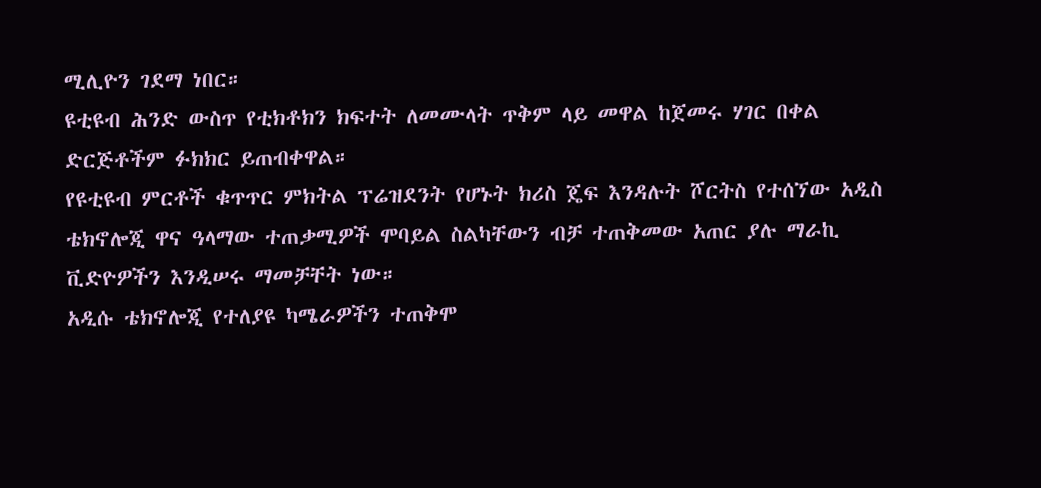ሚሊዮን ገደማ ነበር።
ዩቲዩብ ሕንድ ውስጥ የቲክቶክን ክፍተት ለመሙላት ጥቅም ላይ መዋል ከጀመሩ ሃገር በቀል ድርጅቶችም ፉክክር ይጠብቀዋል።
የዩቲዩብ ምርቶች ቁጥጥር ምክትል ፕሬዝደንት የሆኑት ክሪስ ጄፍ እንዳሉት ሾርትስ የተሰኘው አዲስ ቴክኖሎጂ ዋና ዓላማው ተጠቃሚዎች ሞባይል ስልካቸውን ብቻ ተጠቅመው አጠር ያሉ ማራኪ ቪድዮዎችን እንዲሠሩ ማመቻቸት ነው።
አዲሱ ቴክኖሎጂ የተለያዩ ካሜራዎችን ተጠቅሞ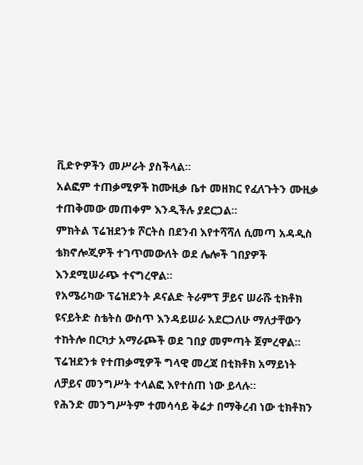ቪድዮዎችን መሥራት ያስችላል።
አልፎም ተጠቃሚዎች ከሙዚቃ ቤተ መዘክር የፈለጉትን ሙዚቃ ተጠቅመው መጠቀም እንዲችሉ ያደርጋል።
ምክትል ፕሬዝደንቱ ሾርትስ በደንብ እየተሻሻለ ሲመጣ አዳዲስ ቴክኖሎጂዎች ተገጥመውለት ወደ ሌሎች ገበያዎች እንደሚሠራጭ ተናግረዋል።
የአሜሪካው ፕሬዝደንት ዶናልድ ትራምፕ ቻይና ሠራሹ ቲክቶክ ዩናይትድ ስቴትስ ውስጥ እንዳይሠራ አደርጋለሁ ማለታቸውን ተከትሎ በርካታ አማራጮች ወደ ገበያ መምጣት ጀምረዋል።
ፕሬዝደንቱ የተጠቃሚዎች ግላዊ መረጃ በቲክቶክ አማይነት ለቻይና መንግሥት ተላልፎ እየተሰጠ ነው ይላሉ።
የሕንድ መንግሥትም ተመሳሳይ ቅሬታ በማቅረብ ነው ቲክቶክን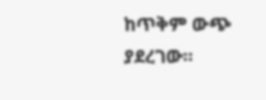ከጥቅም ውጭ ያደረገው።